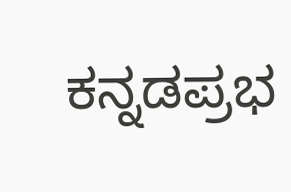ಕನ್ನಡಪ್ರಭ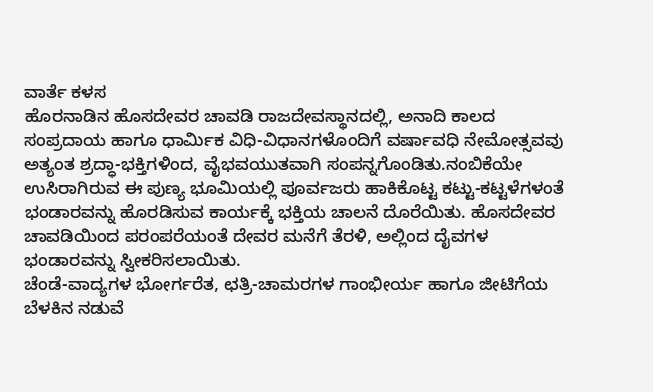ವಾರ್ತೆ ಕಳಸ
ಹೊರನಾಡಿನ ಹೊಸದೇವರ ಚಾವಡಿ ರಾಜದೇವಸ್ಥಾನದಲ್ಲಿ, ಅನಾದಿ ಕಾಲದ ಸಂಪ್ರದಾಯ ಹಾಗೂ ಧಾರ್ಮಿಕ ವಿಧಿ-ವಿಧಾನಗಳೊಂದಿಗೆ ವರ್ಷಾವಧಿ ನೇಮೋತ್ಸವವು ಅತ್ಯಂತ ಶ್ರದ್ಧಾ-ಭಕ್ತಿಗಳಿಂದ, ವೈಭವಯುತವಾಗಿ ಸಂಪನ್ನಗೊಂಡಿತು.ನಂಬಿಕೆಯೇ ಉಸಿರಾಗಿರುವ ಈ ಪುಣ್ಯ ಭೂಮಿಯಲ್ಲಿ ಪೂರ್ವಜರು ಹಾಕಿಕೊಟ್ಟ ಕಟ್ಟು-ಕಟ್ಟಳೆಗಳಂತೆ ಭಂಡಾರವನ್ನು ಹೊರಡಿಸುವ ಕಾರ್ಯಕ್ಕೆ ಭಕ್ತಿಯ ಚಾಲನೆ ದೊರೆಯಿತು. ಹೊಸದೇವರ ಚಾವಡಿಯಿಂದ ಪರಂಪರೆಯಂತೆ ದೇವರ ಮನೆಗೆ ತೆರಳಿ, ಅಲ್ಲಿಂದ ದೈವಗಳ ಭಂಡಾರವನ್ನು ಸ್ವೀಕರಿಸಲಾಯಿತು.
ಚೆಂಡೆ-ವಾದ್ಯಗಳ ಭೋರ್ಗರೆತ, ಛತ್ರಿ-ಚಾಮರಗಳ ಗಾಂಭೀರ್ಯ ಹಾಗೂ ಜೀಟಿಗೆಯ ಬೆಳಕಿನ ನಡುವೆ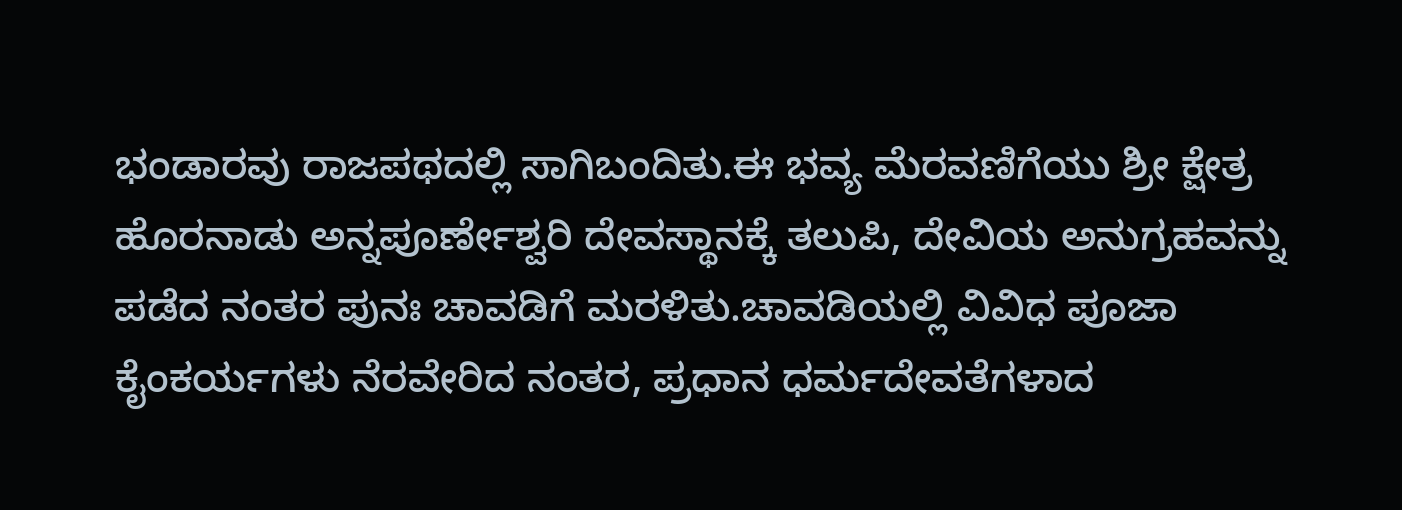ಭಂಡಾರವು ರಾಜಪಥದಲ್ಲಿ ಸಾಗಿಬಂದಿತು.ಈ ಭವ್ಯ ಮೆರವಣಿಗೆಯು ಶ್ರೀ ಕ್ಷೇತ್ರ ಹೊರನಾಡು ಅನ್ನಪೂರ್ಣೇಶ್ವರಿ ದೇವಸ್ಥಾನಕ್ಕೆ ತಲುಪಿ, ದೇವಿಯ ಅನುಗ್ರಹವನ್ನು ಪಡೆದ ನಂತರ ಪುನಃ ಚಾವಡಿಗೆ ಮರಳಿತು.ಚಾವಡಿಯಲ್ಲಿ ವಿವಿಧ ಪೂಜಾ ಕೈಂಕರ್ಯಗಳು ನೆರವೇರಿದ ನಂತರ, ಪ್ರಧಾನ ಧರ್ಮದೇವತೆಗಳಾದ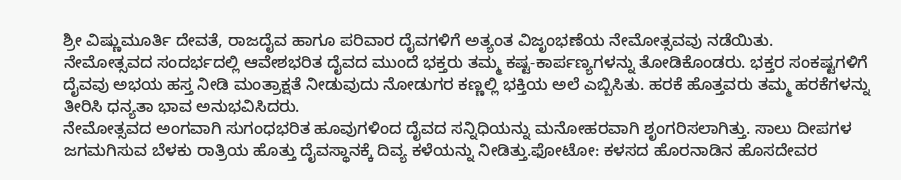ಶ್ರೀ ವಿಷ್ಣುಮೂರ್ತಿ ದೇವತೆ, ರಾಜದೈವ ಹಾಗೂ ಪರಿವಾರ ದೈವಗಳಿಗೆ ಅತ್ಯಂತ ವಿಜೃಂಭಣೆಯ ನೇಮೋತ್ಸವವು ನಡೆಯಿತು.
ನೇಮೋತ್ಸವದ ಸಂದರ್ಭದಲ್ಲಿ ಆವೇಶಭರಿತ ದೈವದ ಮುಂದೆ ಭಕ್ತರು ತಮ್ಮ ಕಷ್ಟ-ಕಾರ್ಪಣ್ಯಗಳನ್ನು ತೋಡಿಕೊಂಡರು. ಭಕ್ತರ ಸಂಕಷ್ಟಗಳಿಗೆ ದೈವವು ಅಭಯ ಹಸ್ತ ನೀಡಿ ಮಂತ್ರಾಕ್ಷತೆ ನೀಡುವುದು ನೋಡುಗರ ಕಣ್ಣಲ್ಲಿ ಭಕ್ತಿಯ ಅಲೆ ಎಬ್ಬಿಸಿತು. ಹರಕೆ ಹೊತ್ತವರು ತಮ್ಮ ಹರಕೆಗಳನ್ನು ತೀರಿಸಿ ಧನ್ಯತಾ ಭಾವ ಅನುಭವಿಸಿದರು.
ನೇಮೋತ್ಸವದ ಅಂಗವಾಗಿ ಸುಗಂಧಭರಿತ ಹೂವುಗಳಿಂದ ದೈವದ ಸನ್ನಿಧಿಯನ್ನು ಮನೋಹರವಾಗಿ ಶೃಂಗರಿಸಲಾಗಿತ್ತು. ಸಾಲು ದೀಪಗಳ ಜಗಮಗಿಸುವ ಬೆಳಕು ರಾತ್ರಿಯ ಹೊತ್ತು ದೈವಸ್ಥಾನಕ್ಕೆ ದಿವ್ಯ ಕಳೆಯನ್ನು ನೀಡಿತ್ತು.ಫೋಟೋ: ಕಳಸದ ಹೊರನಾಡಿನ ಹೊಸದೇವರ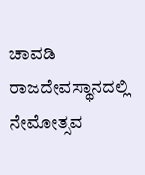ಚಾವಡಿ ರಾಜದೇವಸ್ಥಾನದಲ್ಲಿ ನೇಮೋತ್ಸವ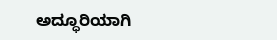ಅದ್ಧೂರಿಯಾಗಿ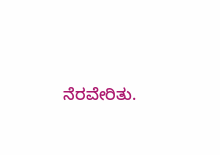ನೆರವೇರಿತು.